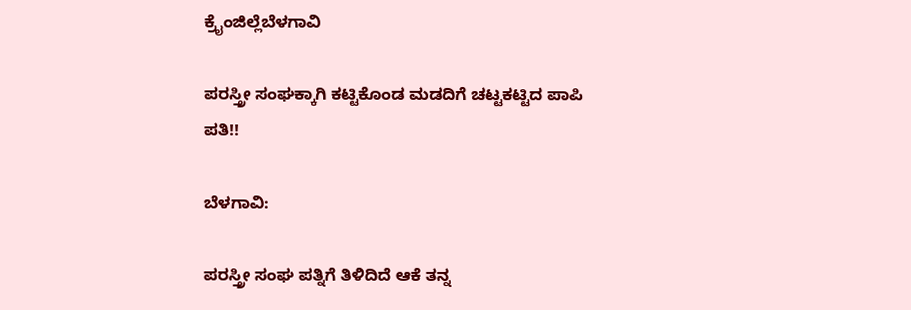ಕ್ರೈಂಜಿಲ್ಲೆಬೆಳಗಾವಿ

ಪರಸ್ತ್ರೀ ಸಂಘಕ್ಕಾಗಿ ಕಟ್ಟಿಕೊಂಡ ಮಡದಿಗೆ ಚಟ್ಟಕಟ್ಟಿದ ಪಾಪಿ ಪತಿ!!

ಬೆಳಗಾವಿ:

ಪರಸ್ತ್ರೀ ಸಂಘ ಪತ್ನಿಗೆ ತಿಳಿದಿದೆ ಆಕೆ ತನ್ನ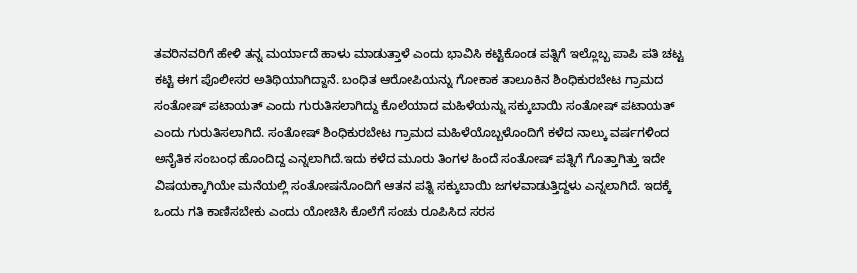ತವರಿನವರಿಗೆ ಹೇಳಿ ತನ್ನ ಮರ್ಯಾದೆ ಹಾಳು ಮಾಡುತ್ತಾಳೆ ಎಂದು ಭಾವಿಸಿ ಕಟ್ಟಿಕೊಂಡ ಪತ್ನಿಗೆ ಇಲ್ಲೊಬ್ಬ ಪಾಪಿ ಪತಿ ಚಟ್ಟ ಕಟ್ಟಿ ಈಗ ಪೊಲೀಸರ ಅತಿಥಿಯಾಗಿದ್ದಾನೆ. ಬಂಧಿತ ಆರೋಪಿಯನ್ನು ಗೋಕಾಕ ತಾಲೂಕಿನ ಶಿಂಧಿಕುರಬೇಟ ಗ್ರಾಮದ ಸಂತೋಷ್ ಪಟಾಯತ್ ಎಂದು ಗುರುತಿಸಲಾಗಿದ್ದು ಕೊಲೆಯಾದ ಮಹಿಳೆಯನ್ನು ಸಕ್ಕುಬಾಯಿ ಸಂತೋಷ್ ಪಟಾಯತ್ ಎಂದು ಗುರುತಿಸಲಾಗಿದೆ. ಸಂತೋಷ್ ಶಿಂಧಿಕುರಬೇಟ ಗ್ರಾಮದ ಮಹಿಳೆಯೊಬ್ಬಳೊಂದಿಗೆ ಕಳೆದ ನಾಲ್ಕು ವರ್ಷಗಳಿಂದ ಅನೈತಿಕ ಸಂಬಂಧ ಹೊಂದಿದ್ದ ಎನ್ನಲಾಗಿದೆ.ಇದು ಕಳೆದ ಮೂರು ತಿಂಗಳ ಹಿಂದೆ ಸಂತೋಷ್ ಪತ್ನಿಗೆ ಗೊತ್ತಾಗಿತ್ತು ಇದೇ ವಿಷಯಕ್ಕಾಗಿಯೇ ಮನೆಯಲ್ಲಿ ಸಂತೋಷನೊಂದಿಗೆ ಆತನ ಪತ್ನಿ ಸಕ್ಕುಬಾಯಿ ಜಗಳವಾಡುತ್ತಿದ್ದಳು ಎನ್ನಲಾಗಿದೆ. ಇದಕ್ಕೆ ಒಂದು ಗತಿ ಕಾಣಿಸಬೇಕು ಎಂದು ಯೋಚಿಸಿ ಕೊಲೆಗೆ ಸಂಚು ರೂಪಿಸಿದ ಸರಸ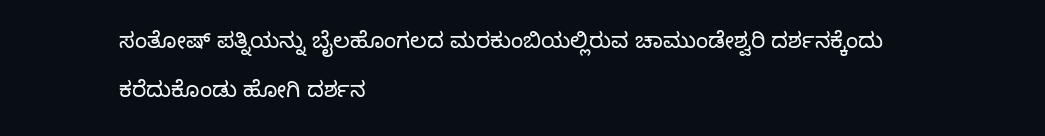ಸಂತೋಷ್ ಪತ್ನಿಯನ್ನು ಬೈಲಹೊಂಗಲದ ಮರಕುಂಬಿಯಲ್ಲಿರುವ ಚಾಮುಂಡೇಶ್ವರಿ ದರ್ಶನಕ್ಕೆಂದು ಕರೆದುಕೊಂಡು ಹೋಗಿ ದರ್ಶನ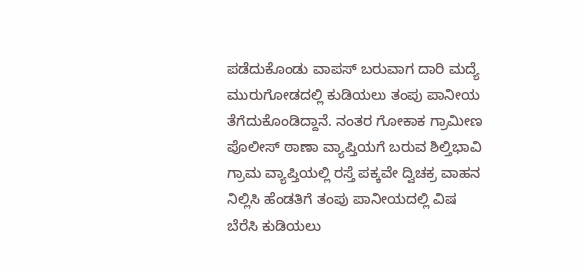ಪಡೆದುಕೊಂಡು ವಾಪಸ್ ಬರುವಾಗ ದಾರಿ ಮದ್ಯೆ ಮುರುಗೋಡದಲ್ಲಿ ಕುಡಿಯಲು ತಂಪು ಪಾನೀಯ ತೆಗೆದುಕೊಂಡಿದ್ದಾನೆ. ನಂತರ ಗೋಕಾಕ ಗ್ರಾಮೀಣ ಪೊಲೀಸ್ ಠಾಣಾ ವ್ಯಾಪ್ತಿಯಗೆ ಬರುವ ಶಿಲ್ತಿಭಾವಿ ಗ್ರಾಮ ವ್ಯಾಪ್ತಿಯಲ್ಲಿ ರಸ್ತೆ ಪಕ್ಕವೇ ದ್ವಿಚಕ್ರ ವಾಹನ ನಿಲ್ಲಿಸಿ ಹೆಂಡತಿಗೆ ತಂಪು ಪಾನೀಯದಲ್ಲಿ ವಿಷ ಬೆರೆಸಿ ಕುಡಿಯಲು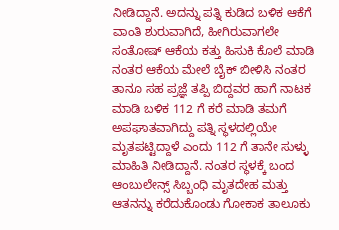ನೀಡಿದ್ದಾನೆ. ಅದನ್ನು ಪತ್ನಿ ಕುಡಿದ ಬಳಿಕ ಆಕೆಗೆ ವಾಂತಿ ಶುರುವಾಗಿದೆ, ಹೀಗಿರುವಾಗಲೇ ಸಂತೋಷ್ ಆಕೆಯ ಕತ್ತು ಹಿಸುಕಿ ಕೊಲೆ ಮಾಡಿ ನಂತರ ಆಕೆಯ ಮೇಲೆ ಬೈಕ್ ಬೀಳಿಸಿ ನಂತರ ತಾನೂ ಸಹ ಪ್ರಜ್ಞೆ ತಪ್ಪಿ ಬಿದ್ದವರ ಹಾಗೆ ನಾಟಕ ಮಾಡಿ ಬಳಿಕ 112 ಗೆ ಕರೆ ಮಾಡಿ ತಮಗೆ ಅಪಘಾತವಾಗಿದ್ದು ಪತ್ನಿ ಸ್ಥಳದಲ್ಲಿಯೇ ಮೃತಪಟ್ಟಿದ್ದಾಳೆ ಎಂದು 112 ಗೆ ತಾನೇ ಸುಳ್ಳು ಮಾಹಿತಿ ನೀಡಿದ್ದಾನೆ. ನಂತರ ಸ್ಥಳಕ್ಕೆ ಬಂದ ಆಂಬುಲೇನ್ಸ್ ಸಿಬ್ಬಂಧಿ ಮೃತದೇಹ ಮತ್ತು ಆತನನ್ನು ಕರೆದುಕೊಂಡು ಗೋಕಾಕ ತಾಲೂಕು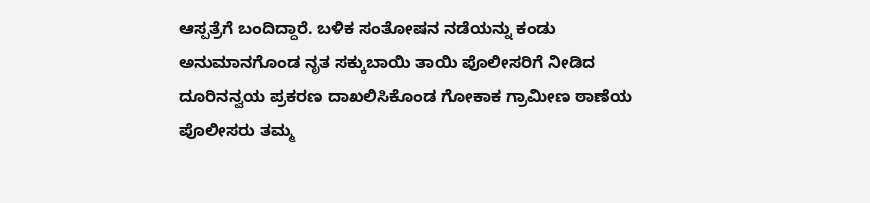ಆಸ್ಪತ್ರೆಗೆ ಬಂದಿದ್ದಾರೆ. ಬಳಿಕ ಸಂತೋಷನ ನಡೆಯನ್ನು ಕಂಡು ಅನುಮಾನಗೊಂಡ ನೃತ ಸಕ್ಕುಬಾಯಿ ತಾಯಿ ಪೊಲೀಸರಿಗೆ ನೀಡಿದ ದೂರಿನನ್ವಯ ಪ್ರಕರಣ ದಾಖಲಿಸಿಕೊಂಡ ಗೋಕಾಕ ಗ್ರಾಮೀಣ ಠಾಣೆಯ ಪೊಲೀಸರು ತಮ್ಮ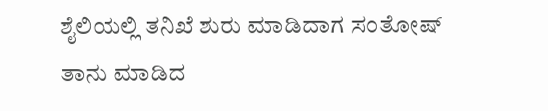ಶೈಲಿಯಲ್ಲಿ ತನಿಖೆ ಶುರು ಮಾಡಿದಾಗ ಸಂತೋಷ್ ತಾನು ಮಾಡಿದ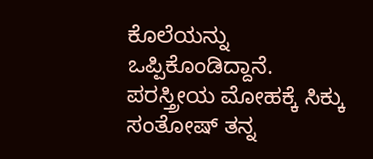ಕೊಲೆಯನ್ನು ಒಪ್ಪಿಕೊಂಡಿದ್ದಾನೆ. ಪರಸ್ತ್ರೀಯ ಮೋಹಕ್ಕೆ ಸಿಕ್ಕು ಸಂತೋಷ್ ತನ್ನ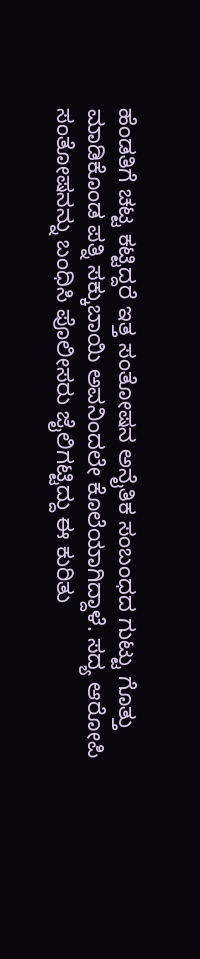ಹೆಂಡತಿಗೆ ಚಟ್ಟ ಕಟ್ಟಿದ್ದರೆ ಇತ್ತ ಸಂತೋಷನ ಅನೈತಿಕ ಸಂಬಂಧದ ಗುಟ್ಟು ಗೊತ್ತು ಮಾಡಿಕೊಂಡ ಪತ್ನಿ ಸಕ್ಕುಬಾಯಿ ಅವನಿಂದಲೇ‌ ಕೊಲೆಯಾಗಿದ್ದಾಳೆ. ಸದ್ಯ ಆರೋಪಿ ಸಂತೋಷನನ್ನು ಬಂಧಿಸಿ ಪೊಲೀಸರು ಜೈಲಿಗಟ್ಟಿದ್ದು ಈ ಕುರಿತು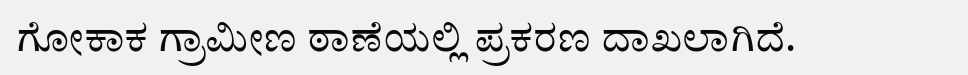ಗೋಕಾಕ‌ ಗ್ರಾಮೀಣ ಠಾಣೆಯಲ್ಲಿ ಪ್ರಕರಣ ದಾಖಲಾಗಿದೆ.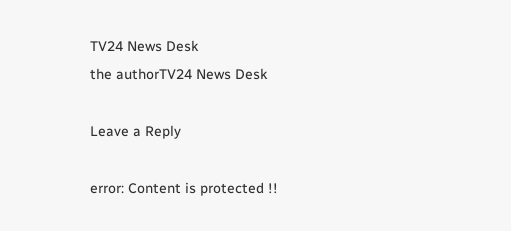TV24 News Desk
the authorTV24 News Desk

Leave a Reply

error: Content is protected !!